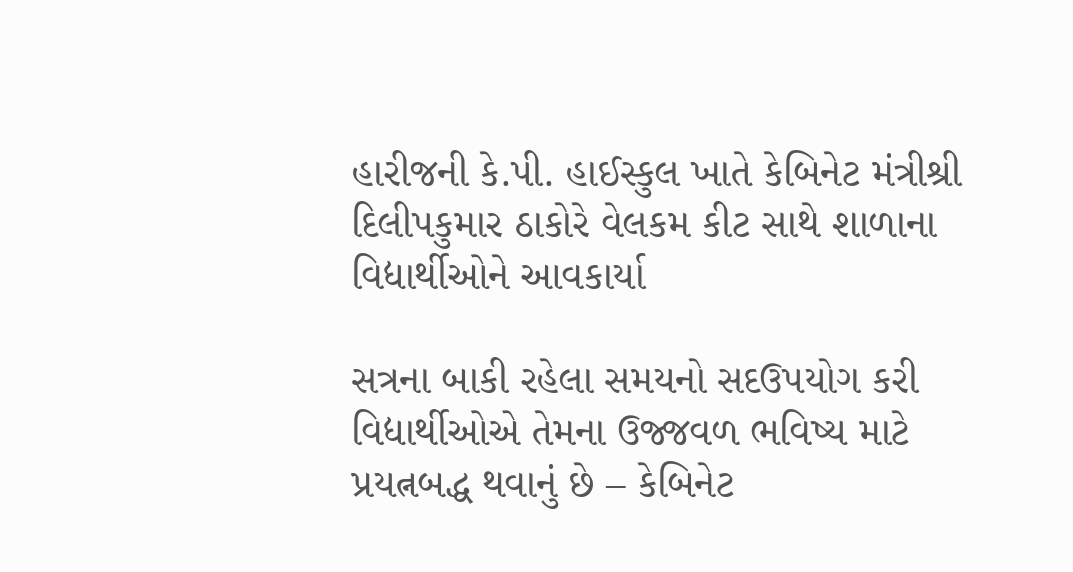હારીજની કે.પી. હાઈસ્કુલ ખાતે કેબિનેટ મંત્રીશ્રી દિલીપકુમાર ઠાકોરે વેલકમ કીટ સાથે શાળાના વિદ્યાર્થીઓને આવકાર્યા

સત્રના બાકી રહેલા સમયનો સદઉપયોગ કરી વિદ્યાર્થીઓએ તેમના ઉજ્જવળ ભવિષ્ય માટે પ્રયત્નબદ્ધ થવાનું છે – કેબિનેટ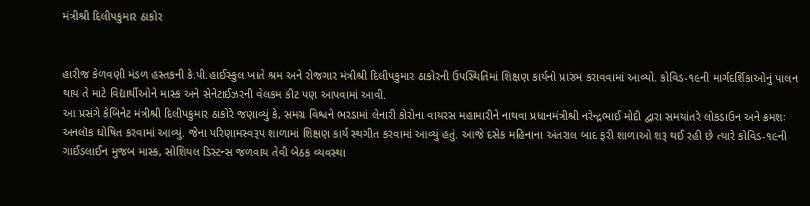મંત્રીશ્રી દિલીપકુમાર ઠાકોર


હારીજ કેળવણી મંડળ હસ્તકની કે.પી.હાઈસ્કુલ ખાતે શ્રમ અને રોજગાર મંત્રીશ્રી દિલીપકુમાર ઠાકોરની ઉપસ્થિતિમાં શિક્ષણ કાર્યનો પ્રારંભ કરાવવામાં આવ્યો. કોવિડ-૧૯ની માર્ગદર્શિકાઓનું પાલન થાય તે માટે વિદ્યાર્થીઓને માસ્ક અને સેનેટાઈઝરની વેલકમ કીટ પણ આપવામાં આવી.
આ પ્રસંગે કેબિનેટ મંત્રીશ્રી દિલીપકુમાર ઠાકોરે જણાવ્યું કે, સમગ્ર વિશ્વને ભરડામાં લેનારી કોરોના વાયરસ મહામારીને નાથવા પ્રધાનમંત્રીશ્રી નરેન્દ્રભાઈ મોદી દ્વારા સમયાંતરે લોકડાઉન અને ક્રમશઃ અનલૉક ઘોષિત કરવામાં આવ્યું. જેના પરિણામસ્વરૂપ શાળામાં શિક્ષણ કાર્ય સ્થગીત કરવામાં આવ્યું હતું. આજે દસેક મહિનાના અંતરાલ બાદ ફરી શાળાઓ શરૂ થઈ રહી છે ત્યારે કોવિડ-૧૯ની ગાઈડલાઈન મુજબ માસ્ક, સોશિયલ ડિસ્ટન્સ જળવાય તેવી બેઠક વ્યવસ્થા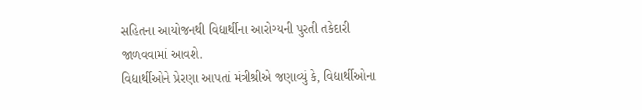સહિતના આયોજનથી વિદ્યાર્થીના આરોગ્યની પુરતી તકેદારી જાળવવામાં આવશે.
વિદ્યાર્થીઓને પ્રેરણા આપતાં મંત્રીશ્રીએ જણાવ્યું કે, વિદ્યાર્થીઓના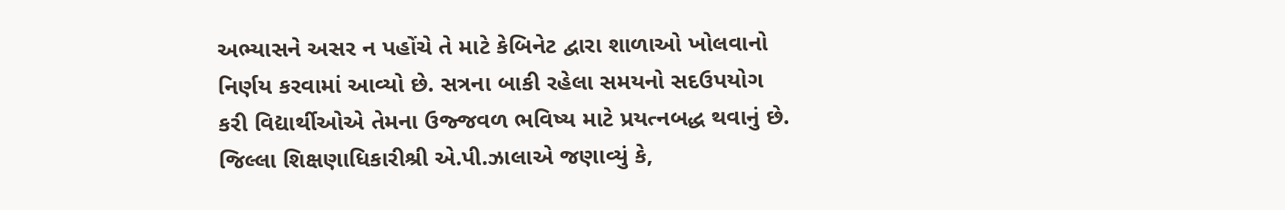અભ્યાસને અસર ન પહોંચે તે માટે કેબિનેટ દ્વારા શાળાઓ ખોલવાનો નિર્ણય કરવામાં આવ્યો છે. સત્રના બાકી રહેલા સમયનો સદઉપયોગ કરી વિદ્યાર્થીઓએ તેમના ઉજ્જવળ ભવિષ્ય માટે પ્રયત્નબદ્ધ થવાનું છે.
જિલ્લા શિક્ષણાધિકારીશ્રી એ.પી.ઝાલાએ જણાવ્યું કે,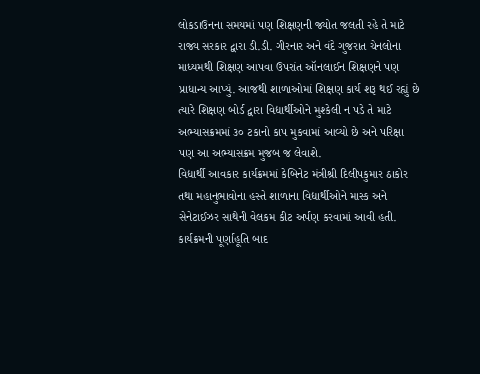લોકડાઉનના સમયમાં પણ શિક્ષણની જ્યોત જલતી રહે તે માટે રાજ્ય સરકાર દ્વારા ડી.ડી. ગીરનાર અને વંદે ગુજરાત ચેનલોના માધ્યમથી શિક્ષણ આપવા ઉપરાંત ઑનલાઈન શિક્ષણને પણ પ્રાધાન્ય આપ્યું. આજથી શાળાઓમાં શિક્ષણ કાર્ય શરૂ થઈ રહ્યું છે ત્યારે શિક્ષણ બોર્ડ દ્વારા વિદ્યાર્થીઓને મુશ્કેલી ન પડે તે માટે અભ્યાસક્રમમાં ૩૦ ટકાનો કાપ મુકવામાં આવ્યો છે અને પરિક્ષા પણ આ અભ્યાસક્રમ મુજબ જ લેવાશે.
વિદ્યાર્થી આવકાર કાર્યક્રમમાં કેબિનેટ મંત્રીશ્રી દિલીપકુમાર ઠાકોર તથા મહાનુભાવોના હસ્તે શાળાના વિદ્યાર્થીઓને માસ્ક અને સેનેટાઈઝર સાથેની વેલકમ કીટ અર્પણ કરવામાં આવી હતી. કાર્યક્રમની પૂર્ણાહૂતિ બાદ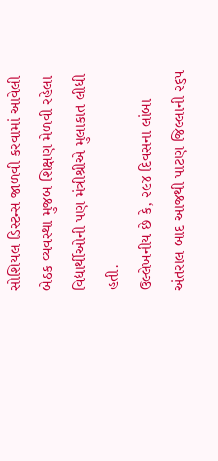સોશિયલ ડિસ્ટન્સ જાળવી કરવામાં આવેલી બેઠક વ્યવસ્થા મુજબ શિક્ષણ મેળવી રહેલા વિદ્યાર્થીઓની પણ મંત્રીશ્રીએ મુલાકાત લીધી હતી.
ઉલ્લેખનીય છે કે, ૨૯૪ દિવસના લાંબા અંતરાલ બાદ આજથી પાટણ જિલ્લાની ૨૬૫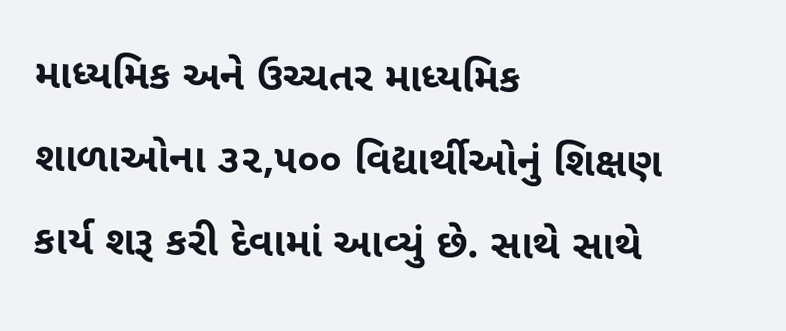માધ્યમિક અને ઉચ્ચતર માધ્યમિક શાળાઓના ૩૨,૫૦૦ વિદ્યાર્થીઓનું શિક્ષણ કાર્ય શરૂ કરી દેવામાં આવ્યું છે. સાથે સાથે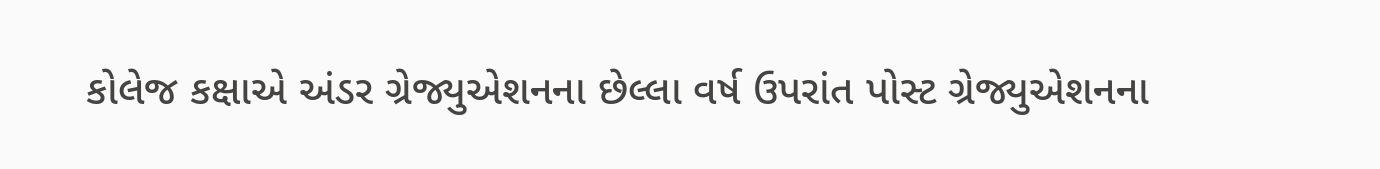કોલેજ કક્ષાએ અંડર ગ્રેજ્યુએશનના છેલ્લા વર્ષ ઉપરાંત પોસ્ટ ગ્રેજ્યુએશનના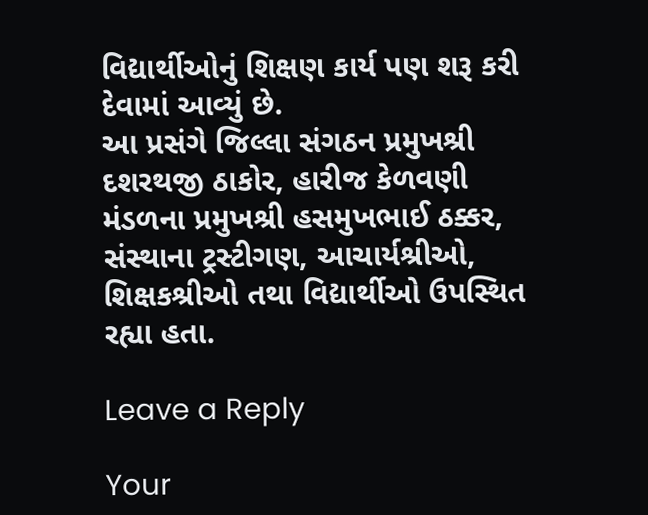વિદ્યાર્થીઓનું શિક્ષણ કાર્ય પણ શરૂ કરી દેવામાં આવ્યું છે.
આ પ્રસંગે જિલ્લા સંગઠન પ્રમુખશ્રી દશરથજી ઠાકોર, હારીજ કેળવણી મંડળના પ્રમુખશ્રી હસમુખભાઈ ઠક્કર, સંસ્થાના ટ્રસ્ટીગણ, આચાર્યશ્રીઓ, શિક્ષકશ્રીઓ તથા વિદ્યાર્થીઓ ઉપસ્થિત રહ્યા હતા.

Leave a Reply

Your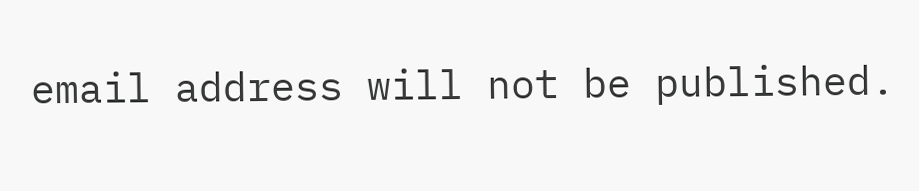email address will not be published.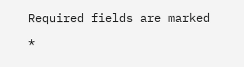Required fields are marked *